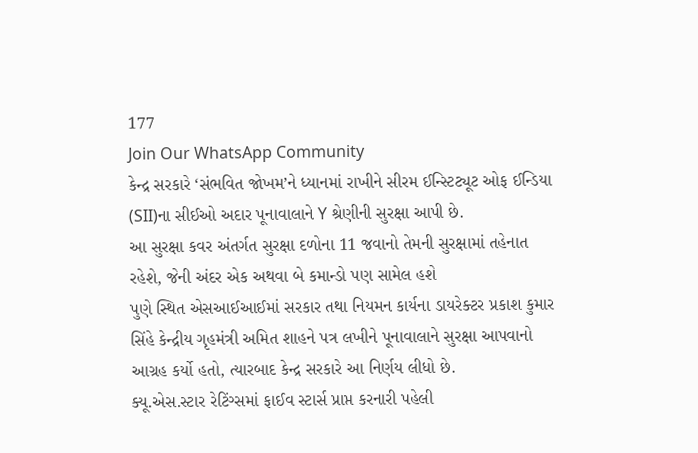177
Join Our WhatsApp Community
કેન્દ્ર સરકારે ‘સંભવિત જોખમ’ને ધ્યાનમાં રાખીને સીરમ ઈન્સ્ટિટ્યૂટ ઓફ ઈન્ડિયા (SII)ના સીઈઓ અદાર પૂનાવાલાને Y શ્રેણીની સુરક્ષા આપી છે.
આ સુરક્ષા કવર અંતર્ગત સુરક્ષા દળોના 11 જવાનો તેમની સુરક્ષામાં તહેનાત રહેશે, જેની અંદર એક અથવા બે કમાન્ડો પણ સામેલ હશે
પુણે સ્થિત એસઆઈઆઈમાં સરકાર તથા નિયમન કાર્યના ડાયરેક્ટર પ્રકાશ કુમાર સિંહે કેન્દ્રીય ગૃહમંત્રી અમિત શાહને પત્ર લખીને પૂનાવાલાને સુરક્ષા આપવાનો આગ્રહ કર્યો હતો, ત્યારબાદ કેન્દ્ર સરકારે આ નિર્ણય લીધો છે.
ક્યૂ.એસ.સ્ટાર રેટિંગ્સમાં ફાઈવ સ્ટાર્સ પ્રાપ્ત કરનારી પહેલી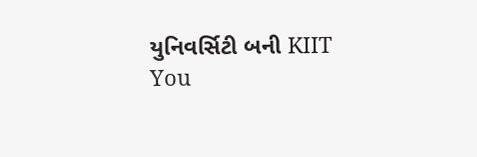યુનિવર્સિટી બની KIIT
You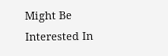Might Be Interested In